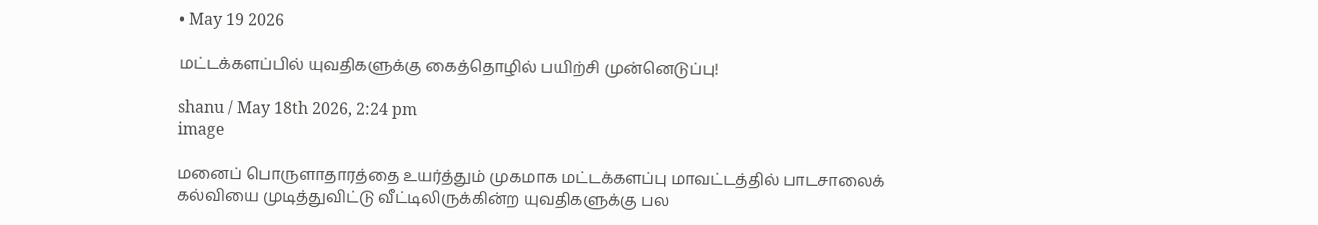• May 19 2026

மட்டக்களப்பில் யுவதிகளுக்கு கைத்தொழில் பயிற்சி முன்னெடுப்பு!

shanu / May 18th 2026, 2:24 pm
image

மனைப் பொருளாதாரத்தை உயர்த்தும் முகமாக மட்டக்களப்பு மாவட்டத்தில் பாடசாலைக் கல்வியை முடித்துவிட்டு வீட்டிலிருக்கின்ற யுவதிகளுக்கு பல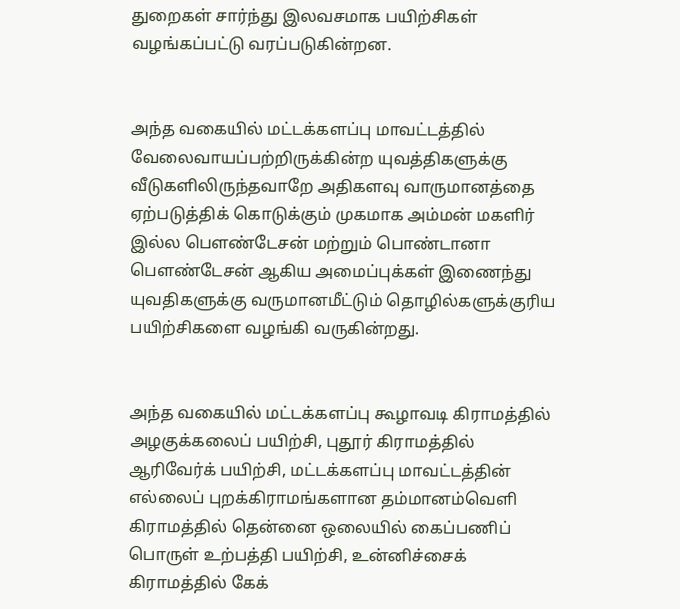துறைகள் சார்ந்து இலவசமாக பயிற்சிகள் வழங்கப்பட்டு வரப்படுகின்றன.


அந்த வகையில் மட்டக்களப்பு மாவட்டத்தில் வேலைவாயப்பற்றிருக்கின்ற யுவத்திகளுக்கு வீடுகளிலிருந்தவாறே அதிகளவு வாருமானத்தை ஏற்படுத்திக் கொடுக்கும் முகமாக அம்மன் மகளிர் இல்ல பௌண்டேசன் மற்றும் பொண்டானா பௌண்டேசன் ஆகிய அமைப்புக்கள் இணைந்து யுவதிகளுக்கு வருமானமீட்டும் தொழில்களுக்குரிய பயிற்சிகளை வழங்கி வருகின்றது.


அந்த வகையில் மட்டக்களப்பு கூழாவடி கிராமத்தில் அழகுக்கலைப் பயிற்சி, புதூர் கிராமத்தில் ஆரிவேர்க் பயிற்சி, மட்டக்களப்பு மாவட்டத்தின் எல்லைப் புறக்கிராமங்களான தம்மானம்வெளி கிராமத்தில் தென்னை ஒலையில் கைப்பணிப் பொருள் உற்பத்தி பயிற்சி, உன்னிச்சைக் கிராமத்தில் கேக்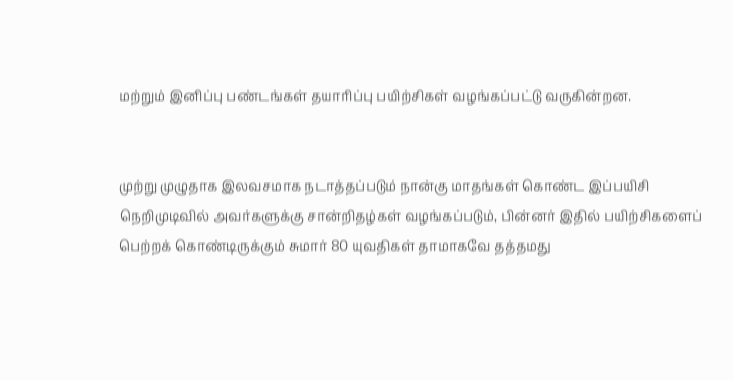மற்றும் இனிப்பு பண்டங்கள் தயாரிப்பு பயிற்சிகள் வழங்கப்பட்டு வருகின்றன.


முற்று முழுதாக இலவசமாக நடாத்தப்படும் நான்கு மாதங்கள் கொண்ட இப்பயிசி நெறிமுடிவில் அவர்களுக்கு சான்றிதழ்கள் வழங்கப்படும், பின்னர் இதில் பயிற்சிகளைப் பெற்றக் கொண்டிருக்கும் சுமார் 80 யுவதிகள் தாமாகவே தத்தமது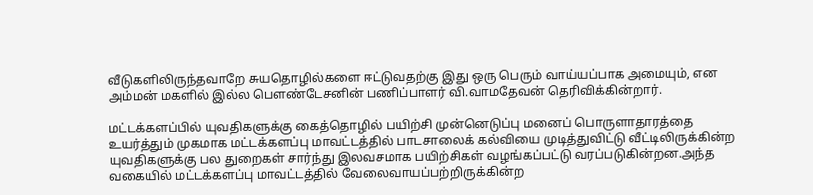வீடுகளிலிருந்தவாறே சுயதொழில்களை ஈட்டுவதற்கு இது ஒரு பெரும் வாய்யப்பாக அமையும், என அம்மன் மகளில் இல்ல பௌண்டேசனின் பணிப்பாளர் வி.வாமதேவன் தெரிவிக்கின்றார்.

மட்டக்களப்பில் யுவதிகளுக்கு கைத்தொழில் பயிற்சி முன்னெடுப்பு மனைப் பொருளாதாரத்தை உயர்த்தும் முகமாக மட்டக்களப்பு மாவட்டத்தில் பாடசாலைக் கல்வியை முடித்துவிட்டு வீட்டிலிருக்கின்ற யுவதிகளுக்கு பல துறைகள் சார்ந்து இலவசமாக பயிற்சிகள் வழங்கப்பட்டு வரப்படுகின்றன.அந்த வகையில் மட்டக்களப்பு மாவட்டத்தில் வேலைவாயப்பற்றிருக்கின்ற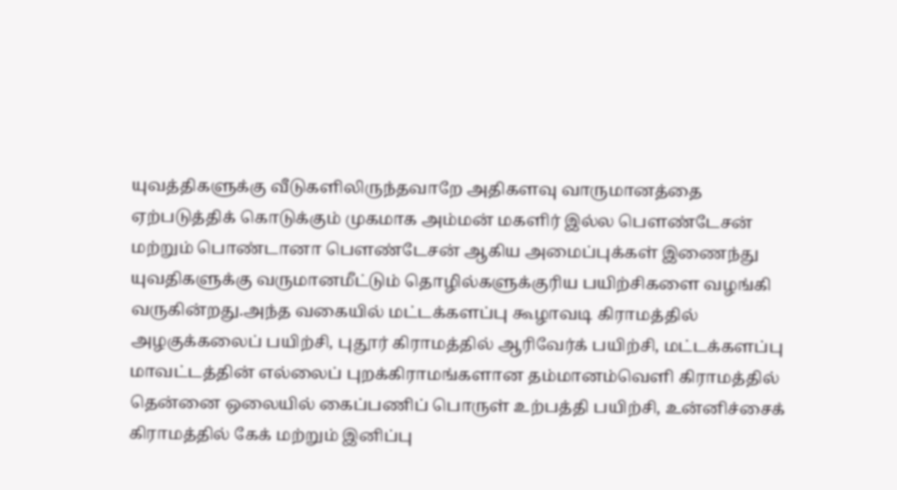யுவத்திகளுக்கு வீடுகளிலிருந்தவாறே அதிகளவு வாருமானத்தை ஏற்படுத்திக் கொடுக்கும் முகமாக அம்மன் மகளிர் இல்ல பௌண்டேசன் மற்றும் பொண்டானா பௌண்டேசன் ஆகிய அமைப்புக்கள் இணைந்து யுவதிகளுக்கு வருமானமீட்டும் தொழில்களுக்குரிய பயிற்சிகளை வழங்கி வருகின்றது.அந்த வகையில் மட்டக்களப்பு கூழாவடி கிராமத்தில் அழகுக்கலைப் பயிற்சி, புதூர் கிராமத்தில் ஆரிவேர்க் பயிற்சி, மட்டக்களப்பு மாவட்டத்தின் எல்லைப் புறக்கிராமங்களான தம்மானம்வெளி கிராமத்தில் தென்னை ஒலையில் கைப்பணிப் பொருள் உற்பத்தி பயிற்சி, உன்னிச்சைக் கிராமத்தில் கேக் மற்றும் இனிப்பு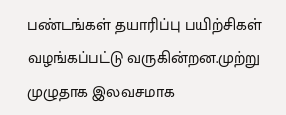பண்டங்கள் தயாரிப்பு பயிற்சிகள் வழங்கப்பட்டு வருகின்றன.முற்று முழுதாக இலவசமாக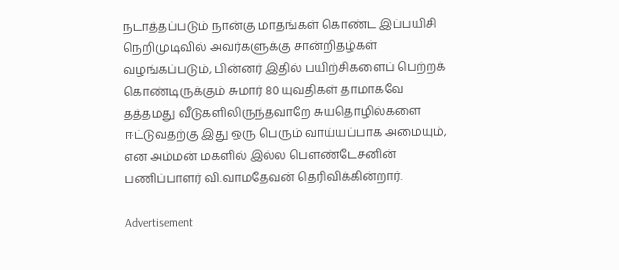நடாத்தப்படும் நான்கு மாதங்கள் கொண்ட இப்பயிசி நெறிமுடிவில் அவர்களுக்கு சான்றிதழ்கள் வழங்கப்படும், பின்னர் இதில் பயிற்சிகளைப் பெற்றக் கொண்டிருக்கும் சுமார் 80 யுவதிகள் தாமாகவே தத்தமது வீடுகளிலிருந்தவாறே சுயதொழில்களை ஈட்டுவதற்கு இது ஒரு பெரும் வாய்யப்பாக அமையும், என அம்மன் மகளில் இல்ல பௌண்டேசனின் பணிப்பாளர் வி.வாமதேவன் தெரிவிக்கின்றார்.

Advertisement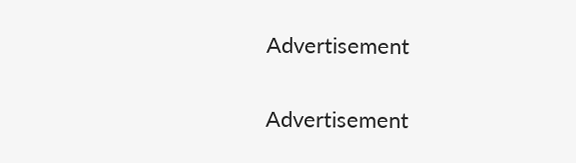Advertisement

Advertisement